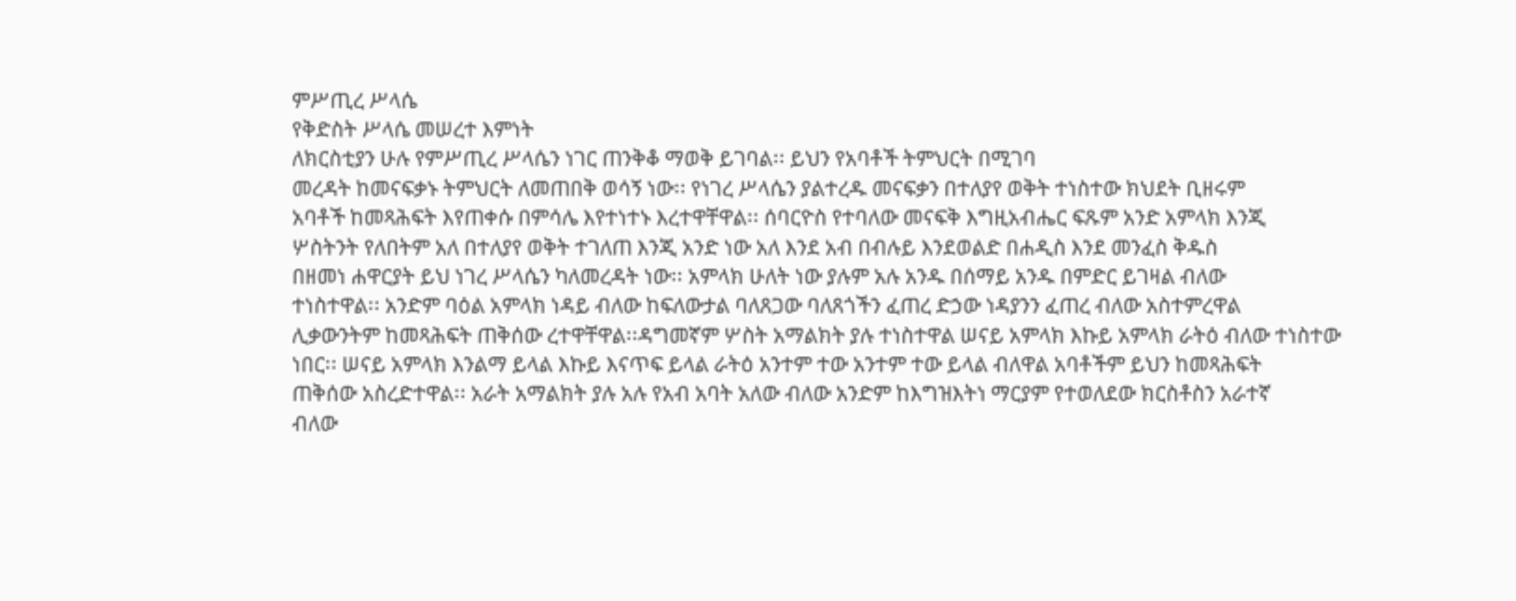ምሥጢረ ሥላሴ
የቅድስት ሥላሴ መሠረተ እምነት
ለክርስቲያን ሁሉ የምሥጢረ ሥላሴን ነገር ጠንቅቆ ማወቅ ይገባል፡፡ ይህን የአባቶች ትምህርት በሚገባ
መረዳት ከመናፍቃኑ ትምህርት ለመጠበቅ ወሳኝ ነው፡፡ የነገረ ሥላሴን ያልተረዱ መናፍቃን በተለያየ ወቅት ተነስተው ክህደት ቢዘሩም
አባቶች ከመጻሕፍት እየጠቀሱ በምሳሌ እየተነተኑ እረተዋቸዋል፡፡ ሰባርዮስ የተባለው መናፍቅ እግዚአብሔር ፍጹም አንድ አምላክ እንጂ
ሦስትንት የለበትም አለ በተለያየ ወቅት ተገለጠ እንጂ አንድ ነው አለ እንደ አብ በብሉይ እንደወልድ በሐዲስ እንደ መንፈስ ቅዱስ
በዘመነ ሐዋርያት ይህ ነገረ ሥላሴን ካለመረዳት ነው፡፡ አምላክ ሁለት ነው ያሉም አሉ አንዱ በሰማይ አንዱ በምድር ይገዛል ብለው
ተነስተዋል፡፡ አንድም ባዕል አምላክ ነዳይ ብለው ከፍለውታል ባለጸጋው ባለጸጎችን ፈጠረ ድኃው ነዳያንን ፈጠረ ብለው አስተምረዋል
ሊቃውንትም ከመጻሕፍት ጠቅሰው ረተዋቸዋል፡፡ዳግመኛም ሦስት አማልክት ያሉ ተነስተዋል ሠናይ አምላክ እኩይ አምላክ ራትዕ ብለው ተነስተው
ነበር፡፡ ሠናይ አምላክ እንልማ ይላል እኩይ እናጥፍ ይላል ራትዕ አንተም ተው አንተም ተው ይላል ብለዋል አባቶችም ይህን ከመጻሕፍት
ጠቅሰው አስረድተዋል፡፡ አራት አማልክት ያሉ አሉ የአብ አባት አለው ብለው አንድም ከእግዝእትነ ማርያም የተወለደው ክርስቶስን አራተኛ
ብለው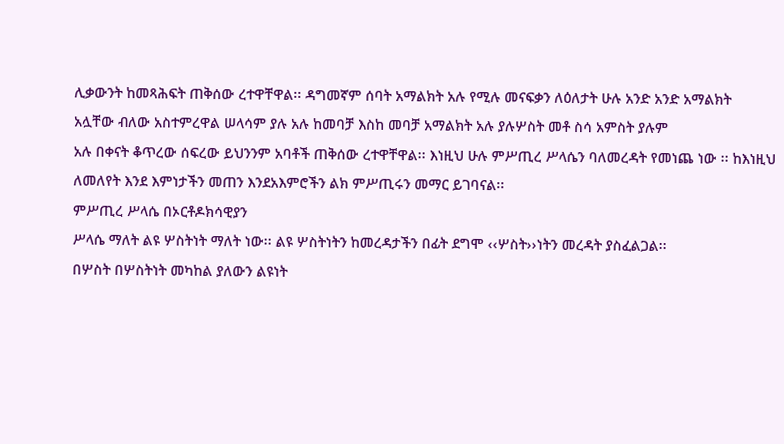ሊቃውንት ከመጻሕፍት ጠቅሰው ረተዋቸዋል፡፡ ዳግመኛም ሰባት አማልክት አሉ የሚሉ መናፍቃን ለዕለታት ሁሉ አንድ አንድ አማልክት
አሏቸው ብለው አስተምረዋል ሠላሳም ያሉ አሉ ከመባቻ እስከ መባቻ አማልክት አሉ ያሉሦስት መቶ ስሳ አምስት ያሉም
አሉ በቀናት ቆጥረው ሰፍረው ይህንንም አባቶች ጠቅሰው ረተዋቸዋል፡፡ እነዚህ ሁሉ ምሥጢረ ሥላሴን ባለመረዳት የመነጨ ነው ፡፡ ከእነዚህ
ለመለየት እንደ እምነታችን መጠን እንደአእምሮችን ልክ ምሥጢሩን መማር ይገባናል፡፡
ምሥጢረ ሥላሴ በኦርቶዶክሳዊያን
ሥላሴ ማለት ልዩ ሦስትነት ማለት ነው፡፡ ልዩ ሦስትነትን ከመረዳታችን በፊት ደግሞ ‹‹ሦስት››ነትን መረዳት ያስፈልጋል፡፡
በሦስት በሦስትነት መካከል ያለውን ልዩነት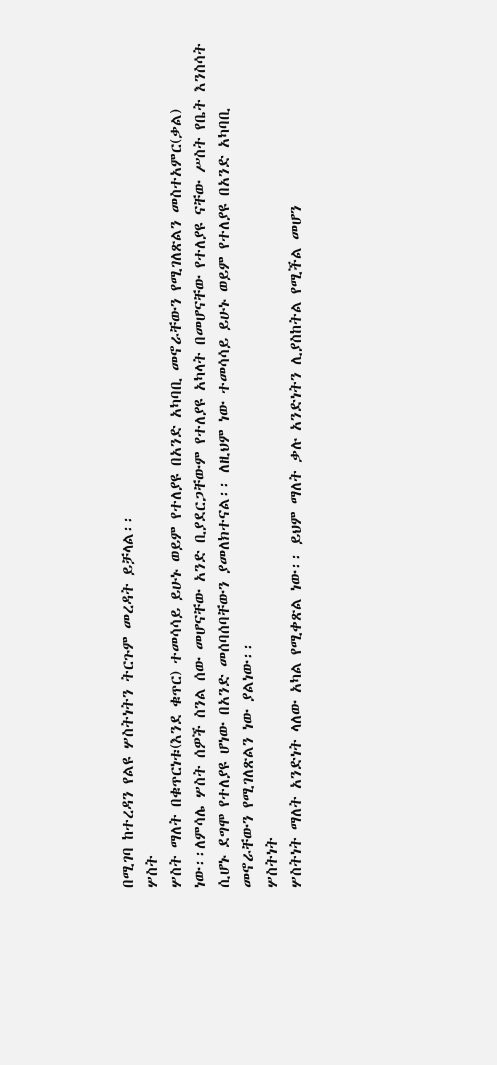በሚገባ ከተረዳን የልዩ ሦስትነትን ትርጉም መረዳት ይቻላል፡፡
ሦስት
ሦስት ማለት በቁጥርነቱ(እንደ ቁጥር) ተመሳሳይ ይሁኑ ወይም የተለያዩ በአንድ አካባቢ መኖራቸውን የሚገለጽልን መስተአምር(ቃል)
ነው፡፡ለምሳሌ ሦስት ሰዎች ስንል ሰው መሆናቸው አንድ ቢያደርጋቸውም የተለያዩ አካላት በመሆናቸው የተለያዩ ናቸው ሥስት የቤት እንስሳት
ሲሆኑ ደግሞ የተለያዩ ሆነው በአንድ መሰባሰባቸውን ያመለክተናል፡፡ ለዚህም ነው ተመሳሳይ ይሁኑ ወይም የተለያዩ በአንድ አካባቢ
መኖራቸውን የሚገለጽልን ነው ያልነው፡፡
ሦስትነት
ሦስትነት ማለት አንድነት ላለው አካል የሚቀጽል ነው፡፡ ይህም ማለት ቃሉ አንድነትን ሊያስከትል የሚችል መሆን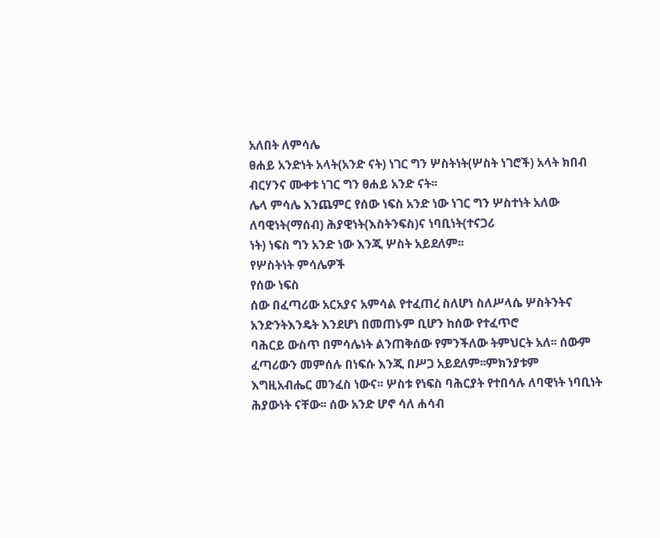አለበት ለምሳሌ
ፀሐይ አንድነት አላት(አንድ ናት) ነገር ግን ሦስትነት(ሦስት ነገሮች) አላት ክበብ ብርሃንና ሙቀቱ ነገር ግን ፀሐይ አንድ ናት፡፡
ሌላ ምሳሌ እንጨምር የሰው ነፍስ አንድ ነው ነገር ግን ሦስተነት አለው ለባዊነት(ማሰብ) ሕያዊነት(እስትንፍስ)ና ነባቢነት(ተናጋሪ
ነት) ነፍስ ግን አንድ ነው እንጂ ሦስት አይደለም፡፡
የሦስትነት ምሳሌዎች
የሰው ነፍስ
ሰው በፈጣሪው አርአያና አምሳል የተፈጠረ ስለሆነ ስለሥላሴ ሦስትንትና አንድንትእንዴት እንደሆነ በመጠኑም ቢሆን ከሰው የተፈጥሮ
ባሕርይ ውስጥ በምሳሌነት ልንጠቅሰው የምንችለው ትምህርት አለ፡፡ ሰውም ፈጣሪውን መምሰሉ በነፍሱ እንጂ በሥጋ አይደለም፡፡ምክንያቱም
እግዚአብሔር መንፈስ ነውና፡፡ ሦስቱ የነፍስ ባሕርያት የተበሳሉ ለባዊነት ነባቢነት ሕያውነት ናቸው፡፡ ሰው አንድ ሆኖ ሳለ ሐሳብ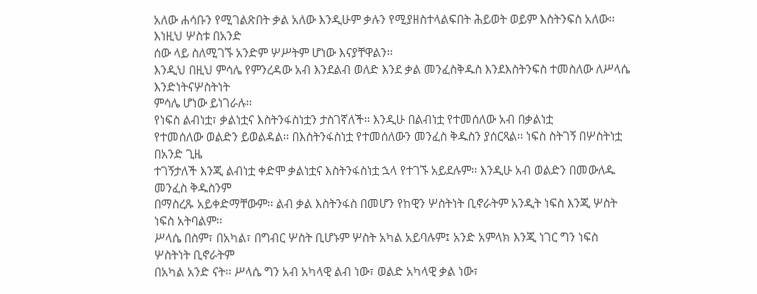አለው ሐሳቡን የሚገልጽበት ቃል አለው እንዲሁም ቃሉን የሚያዘስተላልፍበት ሕይወት ወይም እስትንፍስ አለው፡፡ እነዚህ ሦስቱ በአንድ
ሰው ላይ ስለሚገኙ አንድም ሦሥትም ሆነው እናያቸዋልን፡፡
እንዲህ በዚህ ምሳሌ የምንረዳው አብ እንደልብ ወለድ እንደ ቃል መንፈስቅዱስ እንደእስትንፍስ ተመስለው ለሥላሴ እንድነትናሦስትነት
ምሳሌ ሆነው ይነገራሉ፡፡
የነፍስ ልብነቷ፣ ቃልነቷና እስትንፋስነቷን ታስገኛለች፡፡ እንዲሁ በልብነቷ የተመሰለው አብ በቃልነቷ
የተመሰለው ወልድን ይወልዳል፡፡ በእስትንፋስነቷ የተመሰለውን መንፈስ ቅዱስን ያሰርጻል፡፡ ነፍስ ስትገኝ በሦስትነቷ በአንድ ጊዜ
ተገኝታለች እንጂ ልብነቷ ቀድሞ ቃልነቷና እስትንፋስነቷ ኋላ የተገኙ አይደሉም፡፡ እንዲሁ አብ ወልድን በመውለዱ መንፈስ ቅዱስንም
በማስረጹ አይቀድማቸውም፡፡ ልብ ቃል እስትንፋስ በመሆን የከዊን ሦስትነት ቢኖራትም አንዲት ነፍስ እንጂ ሦስት ነፍስ አትባልም፡፡
ሥላሴ በስም፣ በአካል፣ በግብር ሦስት ቢሆኑም ሦስት አካል አይባሉም፤ አንድ አምላክ እንጂ ነገር ግን ነፍስ ሦስትነት ቢኖራትም
በአካል አንድ ናት፡፡ ሥላሴ ግን አብ አካላዊ ልብ ነው፣ ወልድ አካላዊ ቃል ነው፣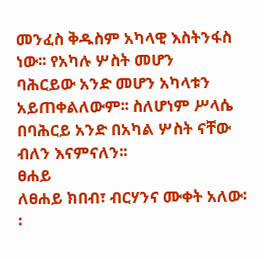መንፈስ ቅዱስም አካላዊ እስትንፋስ ነው፡፡ የአካሉ ሦስት መሆን
ባሕርይው አንድ መሆን አካላቱን አይጠቀልለውም፡፡ ስለሆነም ሥላሴ በባሕርይ አንድ በአካል ሦስት ናቸው ብለን እናምናለን፡፡
ፀሐይ
ለፀሐይ ክበብ፣ ብርሃንና ሙቀት አለው፡፡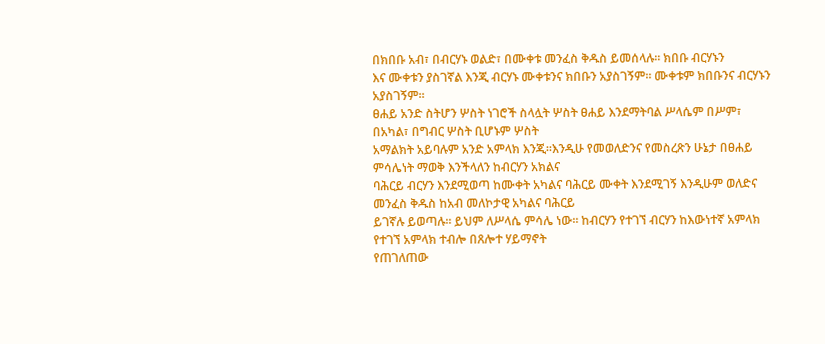በክበቡ አብ፣ በብርሃኑ ወልድ፣ በሙቀቱ መንፈስ ቅዱስ ይመሰላሉ፡፡ ክበቡ ብርሃኑን
እና ሙቀቱን ያስገኛል እንጂ ብርሃኑ ሙቀቱንና ክበቡን አያስገኝም፡፡ ሙቀቱም ክበቡንና ብርሃኑን አያስገኝም፡፡
ፀሐይ አንድ ስትሆን ሦስት ነገሮች ስላሏት ሦስት ፀሐይ እንደማትባል ሥላሴም በሥም፣ በአካል፣ በግብር ሦስት ቢሆኑም ሦስት
አማልክት አይባሉም አንድ አምላክ እንጂ፡፡እንዲሁ የመወለድንና የመስረጽን ሁኔታ በፀሐይ ምሳሌነት ማወቅ እንችላለን ከብርሃን አክልና
ባሕርይ ብርሃን እንደሚወጣ ከሙቀት አካልና ባሕርይ ሙቀት እንደሚገኝ እንዲሁም ወለድና መንፈስ ቅዱስ ከአብ መለኮታዊ አካልና ባሕርይ
ይገኛሉ ይወጣሉ፡፡ ይህም ለሥላሴ ምሳሌ ነው፡፡ ከብርሃን የተገኘ ብርሃን ከእውነተኛ አምላክ የተገኘ አምላክ ተብሎ በጸሎተ ሃይማኖት
የጠገለጠው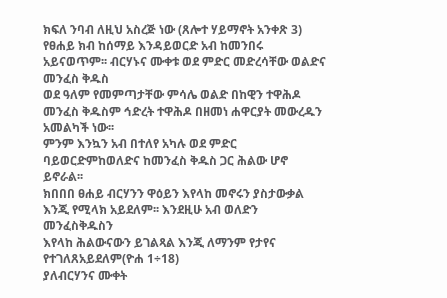ክፍለ ንባብ ለዚህ አስረጅ ነው (ጸሎተ ሃይማኖት አንቀጽ 3)
የፀሐይ ክብ ከሰማይ እንዳይወርድ አብ ከመንበሩ አይናወጥም፡፡ ብርሃኑና ሙቀቱ ወደ ምድር መድረሳቸው ወልድና መንፈስ ቅዱስ
ወደ ዓለም የመምጣታቸው ምሳሌ ወልድ በከዊን ተዋሕዶ መንፈስ ቅዱስም ኅድረት ተዋሕዶ በዘመነ ሐዋርያት መውረዱን አመልካች ነው፡፡
ምንም እንኳን አብ በተለየ አካሉ ወደ ምድር ባይወርድምከወለድና ከመንፈስ ቅዱስ ጋር ሕልው ሆኖ ይኖራል፡፡
ክበበበ ፀሐይ ብርሃንን ዋዕይን እየላከ መኖሩን ያስታውቃል እንጂ የሚላክ አይደለም፡፡ እንደዚሁ አብ ወለድን መንፈስቅዱስን
እየላከ ሕልውናውን ይገልጻል እንጂ ለማንም የታየና የተገለጸአይደለም(ዮሐ 1÷18)
ያለብርሃንና ሙቀት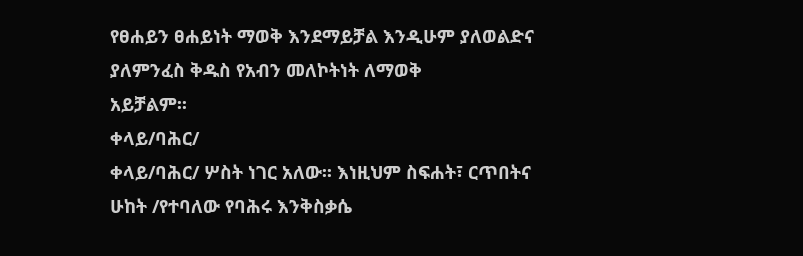የፀሐይን ፀሐይነት ማወቅ እንደማይቻል እንዲሁም ያለወልድና ያለምንፈስ ቅዱስ የአብን መለኮትነት ለማወቅ
አይቻልም፡፡
ቀላይ/ባሕር/
ቀላይ/ባሕር/ ሦስት ነገር አለው፡፡ እነዚህም ስፍሐት፣ ርጥበትና ሁከት /የተባለው የባሕሩ እንቅስቃሴ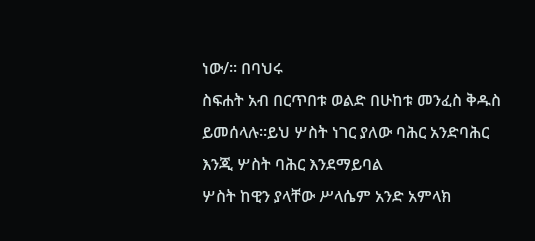ነው/፡፡ በባህሩ
ስፍሐት አብ በርጥበቱ ወልድ በሁከቱ መንፈስ ቅዱስ ይመሰላሉ፡፡ይህ ሦስት ነገር ያለው ባሕር አንድባሕር እንጂ ሦስት ባሕር እንደማይባል
ሦስት ከዊን ያላቸው ሥላሴም አንድ አምላክ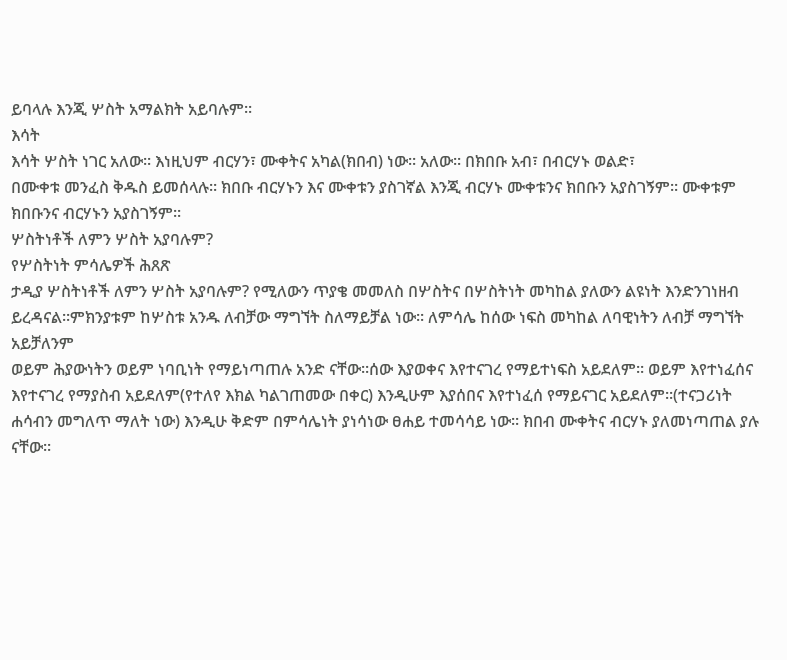ይባላሉ እንጂ ሦስት አማልክት አይባሉም፡፡
እሳት
እሳት ሦስት ነገር አለው፡፡ እነዚህም ብርሃን፣ ሙቀትና አካል(ክበብ) ነው፡፡ አለው፡፡ በክበቡ አብ፣ በብርሃኑ ወልድ፣
በሙቀቱ መንፈስ ቅዱስ ይመሰላሉ፡፡ ክበቡ ብርሃኑን እና ሙቀቱን ያስገኛል እንጂ ብርሃኑ ሙቀቱንና ክበቡን አያስገኝም፡፡ ሙቀቱም
ክበቡንና ብርሃኑን አያስገኝም፡፡
ሦስትነቶች ለምን ሦስት አያባሉም?
የሦስትነት ምሳሌዎች ሕጸጽ
ታዲያ ሦስትነቶች ለምን ሦስት አያባሉም? የሚለውን ጥያቄ መመለስ በሦስትና በሦስትነት መካከል ያለውን ልዩነት እንድንገነዘብ
ይረዳናል፡፡ምክንያቱም ከሦስቱ አንዱ ለብቻው ማግኘት ስለማይቻል ነው፡፡ ለምሳሌ ከሰው ነፍስ መካከል ለባዊነትን ለብቻ ማግኘት አይቻለንም
ወይም ሕያውነትን ወይም ነባቢነት የማይነጣጠሉ አንድ ናቸው፡፡ሰው እያወቀና እየተናገረ የማይተነፍስ አይደለም፡፡ ወይም እየተነፈሰና
እየተናገረ የማያስብ አይደለም(የተለየ እክል ካልገጠመው በቀር) እንዲሁም እያሰበና እየተነፈሰ የማይናገር አይደለም፡፡(ተናጋሪነት
ሐሳብን መግለጥ ማለት ነው) እንዲሁ ቅድም በምሳሌነት ያነሳነው ፀሐይ ተመሳሳይ ነው፡፡ ክበብ ሙቀትና ብርሃኑ ያለመነጣጠል ያሉ
ናቸው፡፡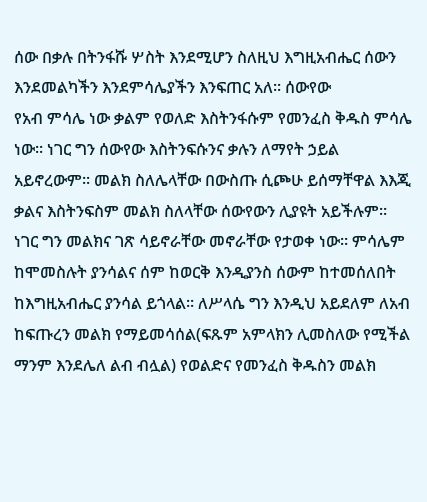ሰው በቃሉ በትንፋሹ ሦስት እንደሚሆን ስለዚህ እግዚአብሔር ሰውን እንደመልካችን እንደምሳሌያችን እንፍጠር አለ፡፡ ሰውየው
የአብ ምሳሌ ነው ቃልም የወለድ እስትንፋሱም የመንፈስ ቅዱስ ምሳሌ ነው፡፡ ነገር ግን ሰውየው እስትንፍሱንና ቃሉን ለማየት ኃይል
አይኖረውም፡፡ መልክ ስለሌላቸው በውስጡ ሲጮሁ ይሰማቸዋል እእጂ ቃልና እስትንፍስም መልክ ስለላቸው ሰውየውን ሊያዩት አይችሉም፡፡
ነገር ግን መልክና ገጽ ሳይኖራቸው መኖራቸው የታወቀ ነው፡፡ ምሳሌም ከሞመስሉት ያንሳልና ሰም ከወርቅ እንዲያንስ ሰውም ከተመሰለበት
ከእግዚአብሔር ያንሳል ይጎላል፡፡ ለሥላሴ ግን እንዲህ አይደለም ለአብ ከፍጡረን መልክ የማይመሳሰል(ፍጹም አምላክን ሊመስለው የሚችል
ማንም እንደሌለ ልብ ብሏል) የወልድና የመንፈስ ቅዱስን መልክ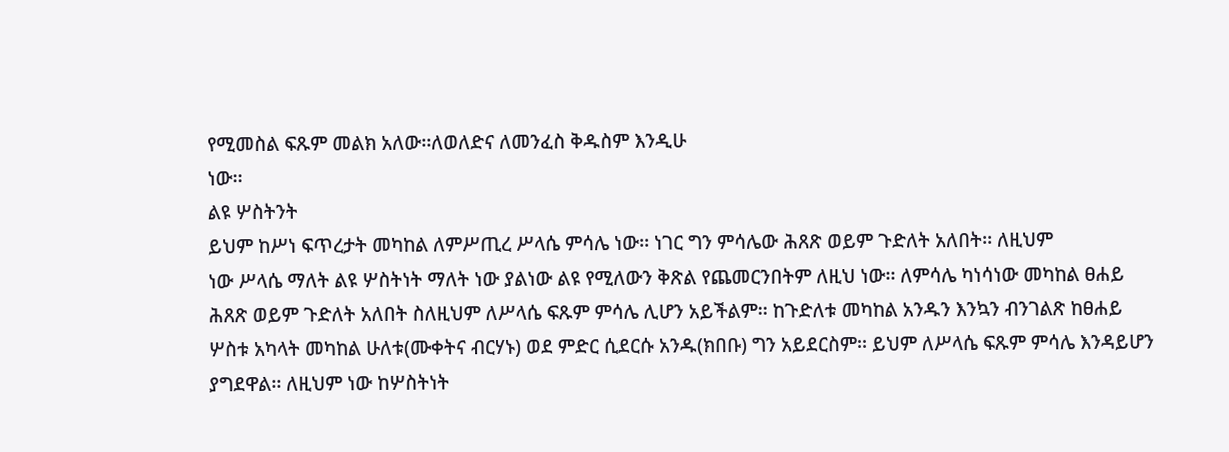የሚመስል ፍጹም መልክ አለው፡፡ለወለድና ለመንፈስ ቅዱስም እንዲሁ
ነው፡፡
ልዩ ሦስትንት
ይህም ከሥነ ፍጥረታት መካከል ለምሥጢረ ሥላሴ ምሳሌ ነው፡፡ ነገር ግን ምሳሌው ሕጸጽ ወይም ጉድለት አለበት፡፡ ለዚህም
ነው ሥላሴ ማለት ልዩ ሦስትነት ማለት ነው ያልነው ልዩ የሚለውን ቅጽል የጨመርንበትም ለዚህ ነው፡፡ ለምሳሌ ካነሳነው መካከል ፀሐይ
ሕጸጽ ወይም ጉድለት አለበት ስለዚህም ለሥላሴ ፍጹም ምሳሌ ሊሆን አይችልም፡፡ ከጉድለቱ መካከል አንዱን እንኳን ብንገልጽ ከፀሐይ
ሦስቱ አካላት መካከል ሁለቱ(ሙቀትና ብርሃኑ) ወደ ምድር ሲደርሱ አንዱ(ክበቡ) ግን አይደርስም፡፡ ይህም ለሥላሴ ፍጹም ምሳሌ እንዳይሆን
ያግደዋል፡፡ ለዚህም ነው ከሦስትነት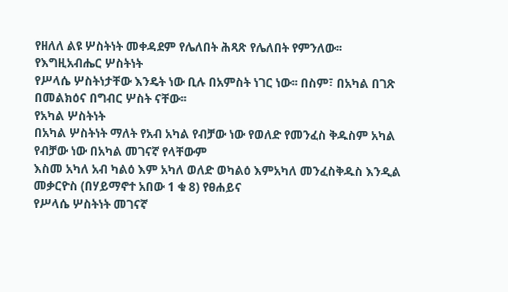የዘለለ ልዩ ሦስትነት መቀዳደም የሌለበት ሕጻጽ የሌለበት የምንለው፡፡
የእግዚአብሔር ሦስትነት
የሥላሴ ሦስትነታቸው እንዴት ነው ቢሉ በአምስት ነገር ነው፡፡ በስም፣ በአካል በገጽ በመልክዕና በግብር ሦስት ናቸው፡፡
የአካል ሦስትነት
በአካል ሦስትነት ማለት የአብ አካል የብቻው ነው የወለድ የመንፈስ ቅዱስም አካል የብቻው ነው በአካል መገናኛ የላቸውም
እስመ አካለ አብ ካልዕ እም አካለ ወለድ ወካልዕ እምአካለ መንፈስቅዱስ እንዲል መቃርዮስ (በሃይማኖተ አበው 1 ቁ 8) የፀሐይና
የሥላሴ ሦስትነት መገናኛ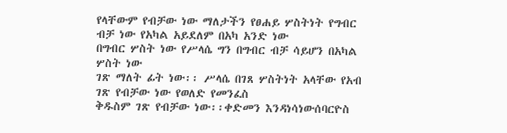የላቸውም የብቻው ነው ማለታችን የፀሐይ ሦስትነት የግብር ብቻ ነው የአካል አይደለም በአካ አንድ ነው
በግብር ሦስት ነው የሥላሴ ግን በግብር ብቻ ሳይሆን በአካል ሦስት ነው
ገጽ ማለት ፊት ነው፡፡ ሥላሴ በገጸ ሦስትነት አላቸው የአብ ገጽ የብቻው ነው የወለድ የመንፈስ
ቅዱስም ገጽ የብቻው ነው፡፡ቀድመን እንዳነሳነውሰባርዮስ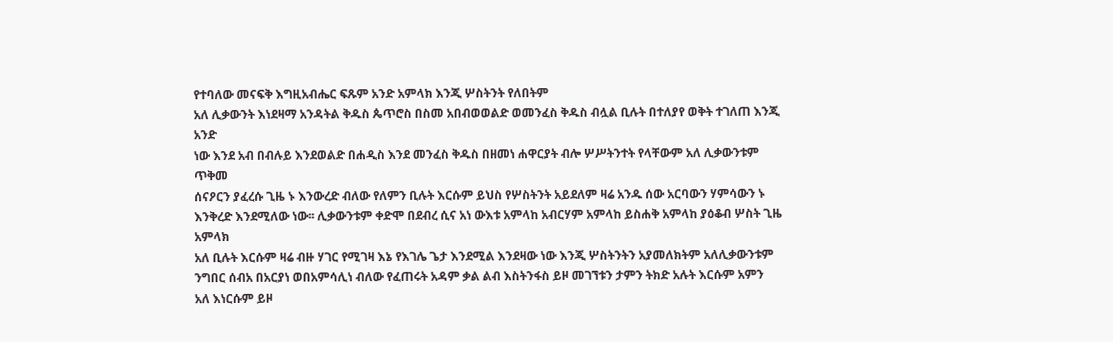የተባለው መናፍቅ እግዚአብሔር ፍጹም አንድ አምላክ እንጂ ሦስትንት የለበትም
አለ ሊቃውንት እነደዛማ አንዳትል ቅዱስ ጴጥሮስ በስመ አበብወወልድ ወመንፈስ ቅዱስ ብሏል ቢሉት በተለያየ ወቅት ተገለጠ እንጂ አንድ
ነው እንደ አብ በብሉይ እንደወልድ በሐዲስ እንደ መንፈስ ቅዱስ በዘመነ ሐዋርያት ብሎ ሦሥትንተት የላቸውም አለ ሊቃውንቱም ጥቅመ
ሰናዖርን ያፈረሱ ጊዜ ኑ እንውረድ ብለው የለምን ቢሉት እርሱም ይህስ የሦስትንት አይደለም ዛሬ አንዱ ሰው አርባውን ሃምሳውን ኑ
እንቅረድ እንደሚለው ነው፡፡ ሊቃውንቱም ቀድሞ በደብረ ሲና አነ ውእቱ አምላከ አብርሃም አምላከ ይስሐቅ አምላከ ያዕቆብ ሦስት ጊዜ አምላክ
አለ ቢሉት እርሱም ዛሬ ብዙ ሃገር የሚገዛ እኔ የእገሌ ጌታ እንደሚል እንደዛው ነው እንጂ ሦስትንትን አያመለክትም አለሊቃውንቱም
ንግበር ሰብአ በአርያነ ወበአምሳሊነ ብለው የፈጠሩት አዳም ቃል ልብ እስትንፋስ ይዞ መገኘቱን ታምን ትክድ አሉት እርሱም አምን
አለ እነርሱም ይዞ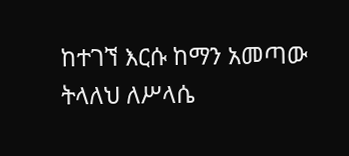ከተገኘ እርሱ ከማን አመጣው ትላለህ ለሥላሴ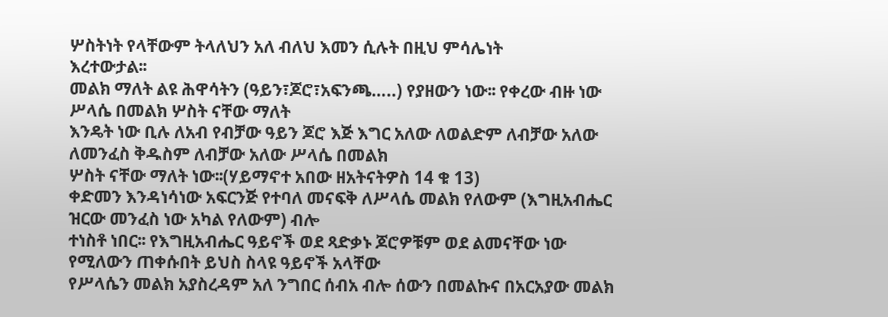ሦስትነት የላቸውም ትላለህን አለ ብለህ እመን ሲሉት በዚህ ምሳሌነት
እረተውታል፡፡
መልክ ማለት ልዩ ሕዋሳትን (ዓይን፣ጆሮ፣አፍንጫ…..) የያዘውን ነው፡፡ የቀረው ብዙ ነው ሥላሴ በመልክ ሦስት ናቸው ማለት
እንዴት ነው ቢሉ ለአብ የብቻው ዓይን ጆሮ እጅ እግር አለው ለወልድም ለብቻው አለው ለመንፈስ ቅዱስም ለብቻው አለው ሥላሴ በመልክ
ሦስት ናቸው ማለት ነው፡፡(ሃይማኖተ አበው ዘአትናትዎስ 14 ቁ 13)
ቀድመን እንዳነሳነው አፍርንጅ የተባለ መናፍቅ ለሥላሴ መልክ የለውም (እግዚአብሔር ዝርው መንፈስ ነው አካል የለውም) ብሎ
ተነስቶ ነበር፡፡ የእግዚአብሔር ዓይኖች ወደ ጻድቃኑ ጆሮዎቹም ወደ ልመናቸው ነው የሚለውን ጠቀሱበት ይህስ ስላዩ ዓይኖች አላቸው
የሥላሴን መልክ አያስረዳም አለ ንግበር ሰብአ ብሎ ሰውን በመልኩና በአርአያው መልክ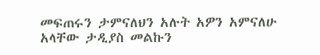መፍጠሩን ታምናለህን አሉት አዎን አምናለሁ
አላቸው ታዲያስ መልኩን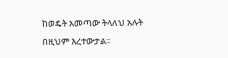ከወዴት አመጣው ትላለህ አሉት በዚህም እረተውታል፡፡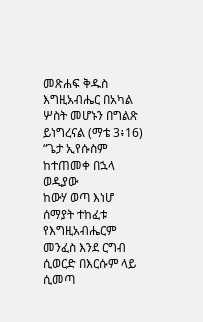መጽሐፍ ቅዱስ እግዚአብሔር በአካል ሦስት መሆኑን በግልጽ ይነግረናል (ማቴ 3፥16) “ጌታ ኢየሱስም ከተጠመቀ በኋላ ወዲያው
ከውሃ ወጣ እነሆ ሰማያት ተከፈቱ የእግዚአብሔርም መንፈስ እንደ ርግብ ሲወርድ በእርሱም ላይ ሲመጣ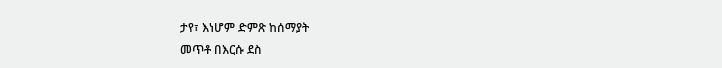ታየ፣ እነሆም ድምጽ ከሰማያት
መጥቶ በእርሱ ደስ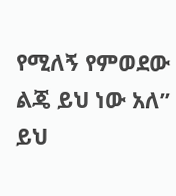የሚለኝ የምወደው ልጄ ይህ ነው አለ” ይህ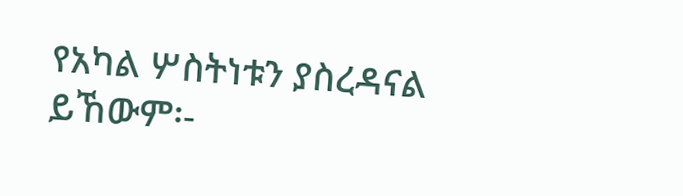የአካል ሦስትነቱን ያስረዳናል ይኸውም፡-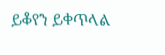ይቆየን ይቀጥላል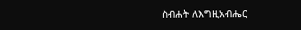ስብሐት ለእግዚአብሔር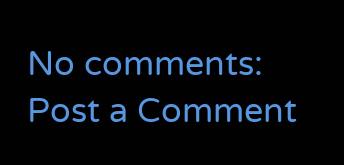No comments:
Post a Comment